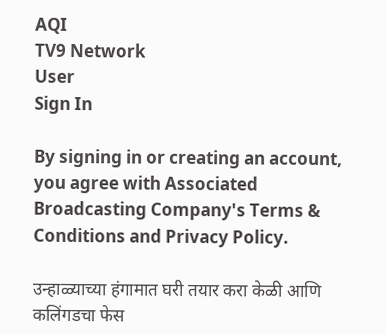AQI
TV9 Network
User
Sign In

By signing in or creating an account, you agree with Associated Broadcasting Company's Terms & Conditions and Privacy Policy.

उन्हाळ्याच्या हंगामात घरी तयार करा केळी आणि कलिंगडचा फेस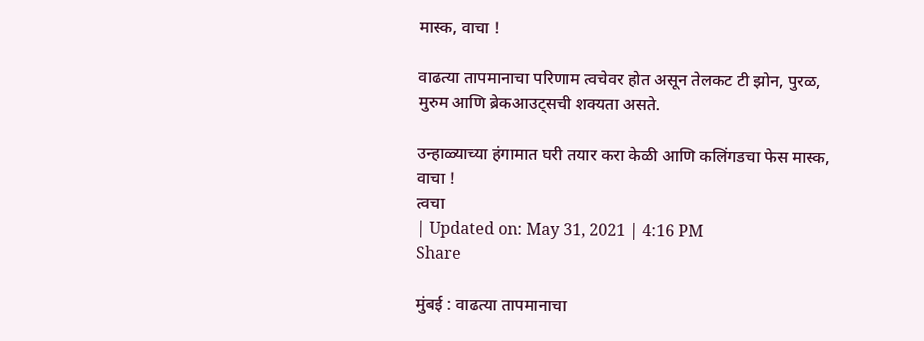मास्क, वाचा !

वाढत्या तापमानाचा परिणाम त्वचेवर होत असून तेलकट टी झोन, पुरळ, मुरुम आणि ब्रेकआउट्सची शक्यता असते.

उन्हाळ्याच्या हंगामात घरी तयार करा केळी आणि कलिंगडचा फेस मास्क, वाचा !
त्वचा
| Updated on: May 31, 2021 | 4:16 PM
Share

मुंबई : वाढत्या तापमानाचा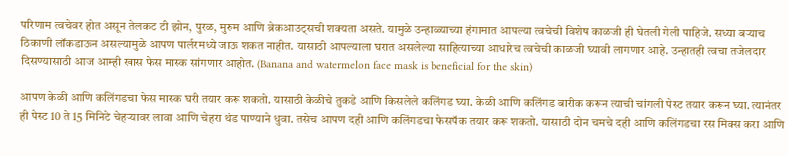परिणाम त्वचेवर होत असून तेलकट टी झोन, पुरळ, मुरुम आणि ब्रेकआउट्सची शक्यता असते. यामुळे उन्हाळ्याच्या हंगामात आपल्या त्वचेची विशेष काळजी ही घेतली गेली पाहिजे. सध्या बऱ्याच ठिकाणी लॉकडाऊन असल्यामुळे आपण पार्लरमध्ये जाऊ शकत नाहीत. यासाठी आपल्याला घरात असलेल्या साहित्याच्या आधारेच त्वचेची काळजी घ्यावी लागणार आहे. उन्हातही त्वचा तजेलदार दिसण्यासाठी आज आम्ही खास फेस मास्क सांगणार आहोत. (Banana and watermelon face mask is beneficial for the skin)

आपण केळी आणि कलिंगडचा फेस मास्क घरी तयार करू शकतो. यासाठी केळीचे तुकडे आणि किसलेले कलिंगड घ्या. केळी आणि कलिंगड बारीक करून त्याची चांगली पेस्ट तयार करून घ्या. त्यानंतर ही पेस्ट 10 ते 15 मिनिटे चेहऱ्यावर लावा आणि चेहरा थंड पाण्याने धुवा. तसेच आपण दही आणि कलिंगडचा फेसपॅक तयार करू शकतो. यासाठी दोन चमचे दही आणि कलिंगडचा रस मिक्स करा आणि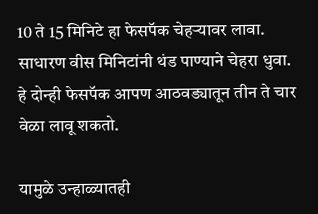10 ते 15 मिनिटे हा फेसपॅक चेहऱ्यावर लावा. साधारण वीस मिनिटांनी थंड पाण्याने चेहरा धुवा. हे दोन्ही फेसपॅक आपण आठवड्यातून तीन ते चार वेळा लावू शकतो.

यामुळे उन्हाळ्यातही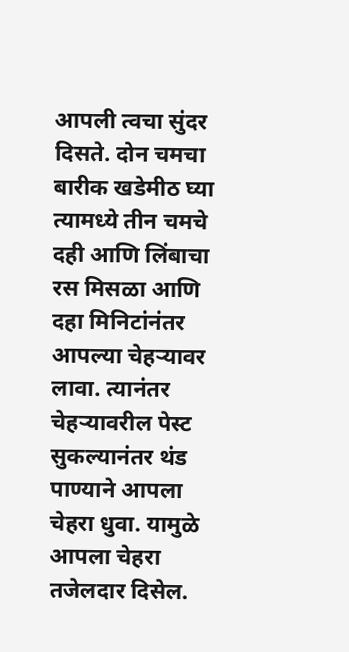आपली त्वचा सुंदर दिसते. दोन चमचा बारीक खडेमीठ घ्या त्यामध्ये तीन चमचे दही आणि लिंबाचा रस मिसळा आणि दहा मिनिटांनंतर आपल्या चेहऱ्यावर लावा. त्यानंतर चेहऱ्यावरील पेस्ट सुकल्यानंतर थंड पाण्याने आपला चेहरा धुवा. यामुळे आपला चेहरा तजेलदार दिसेल.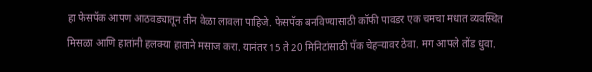हा फेसपॅक आपण आठवड्यातून तीन वेळा लावला पाहिजे. फेसपॅक बनविण्यासाठी कॉफी पावडर एक चमचा मधात व्यवस्थित मिसळा आणि हातांनी हलक्या हाताने मसाज करा. यानंतर 15 ते 20 मिनिटांसाठी पॅक चेहऱ्यावर ठेवा. मग आपले तोंड धुवा.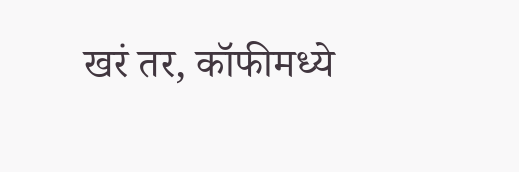खरं तर, कॉफीमध्ये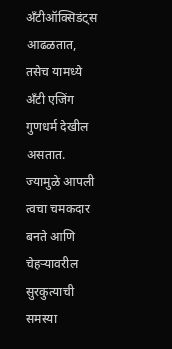अँटीऑक्सिडंट्स आढळतात, तसेच यामध्ये अँटी एजिंग गुणधर्म देखील असतात. ज्यामुळे आपली त्वचा चमकदार बनते आणि चेहर्‍यावरील सुरकुत्याची समस्या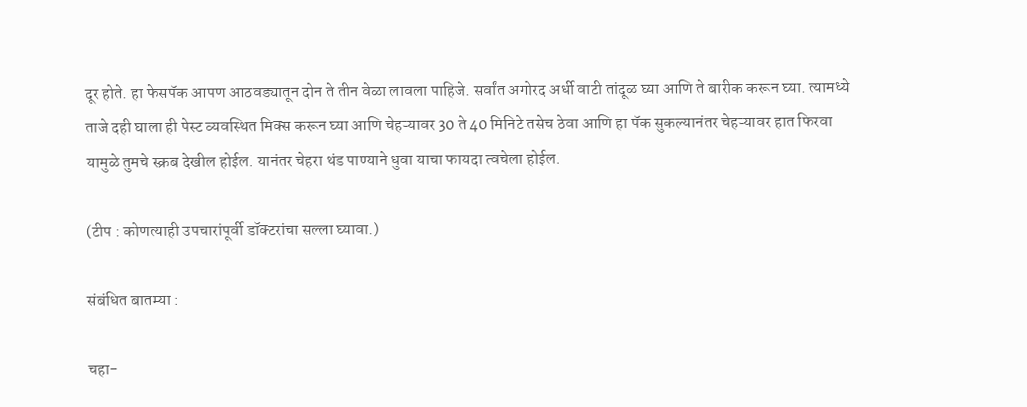दूर होते. हा फेसपॅक आपण आठवड्यातून दोन ते तीन वेळा लावला पाहिजे. सर्वांत अगोरद अर्धी वाटी तांदूळ घ्या आणि ते बारीक करून घ्या. त्यामध्ये ताजे दही घाला ही पेस्ट व्यवस्थित मिक्स करून घ्या आणि चेहऱ्यावर 30 ते 40 मिनिटे तसेच ठेवा आणि हा पॅक सुकल्यानंतर चेहऱ्यावर हात फिरवा यामुळे तुमचे स्क्रब देखील होईल. यानंतर चेहरा थंड पाण्याने धुवा याचा फायदा त्वचेला होईल.

(टीप : कोणत्याही उपचारांपूर्वी डॉक्टरांचा सल्ला घ्यावा.)

संबंधित बातम्या :

चहा-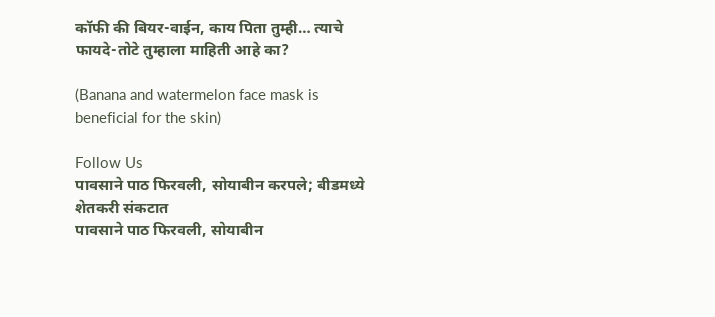कॉफी की बियर-वाईन, काय पिता तुम्ही… त्याचे फायदे-तोटे तुम्हाला माहिती आहे का?

(Banana and watermelon face mask is beneficial for the skin)

Follow Us
पावसाने पाठ फिरवली, सोयाबीन करपले; बीडमध्ये शेतकरी संकटात
पावसाने पाठ फिरवली, सोयाबीन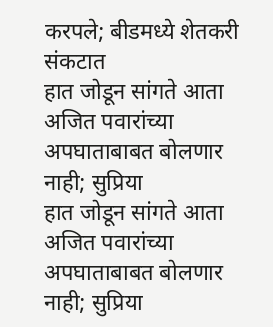करपले; बीडमध्ये शेतकरी संकटात
हात जोडून सांगते आता अजित पवारांच्या अपघाताबाबत बोलणार नाही; सुप्रिया
हात जोडून सांगते आता अजित पवारांच्या अपघाताबाबत बोलणार नाही; सुप्रिया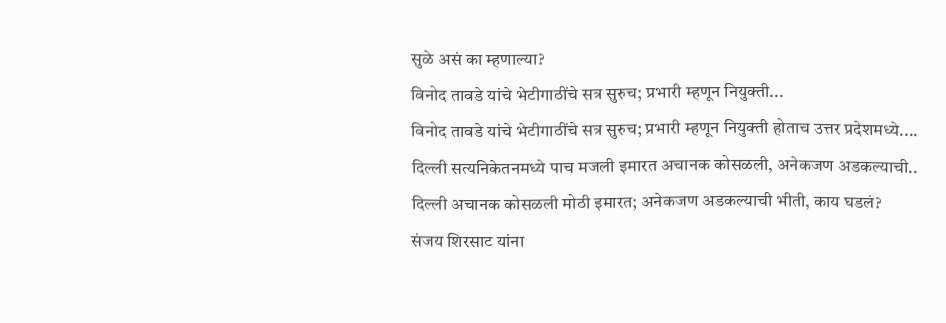सुळे असं का म्हणाल्या?
विनोद तावडे यांचे भेटीगाठींचे सत्र सुरुच; प्रभारी म्हणून नियुक्ती...
विनोद तावडे यांचे भेटीगाठींचे सत्र सुरुच; प्रभारी म्हणून नियुक्ती होताच उत्तर प्रदेशमध्ये....
दिल्ली सत्यनिकेतनमध्ये पाच मजली इमारत अचानक कोसळली, अनेकजण अडकल्याची..
दिल्ली अचानक कोसळली मोठी इमारत; अनेकजण अडकल्याची भीती, काय घडलं?
संजय शिरसाट यांना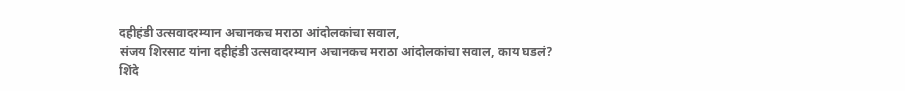दहीहंडी उत्सवादरम्यान अचानकच मराठा आंदोलकांचा सवाल,
संजय शिरसाट यांना दहीहंडी उत्सवादरम्यान अचानकच मराठा आंदोलकांचा सवाल, काय घडलं?
शिंदे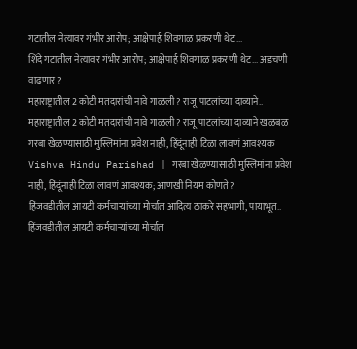गटातील नेत्यावर गंभीर आरोप; आक्षेपार्ह शिवगाळ प्रकरणी थेट...
शिंदे गटातील नेत्यावर गंभीर आरोप; आक्षेपार्ह शिवगाळ प्रकरणी थेट... अडचणी वाढणार?
महाराष्ट्रातील 2 कोटी मतदारांची नावे गाळली? राजू पाटलांच्या दाव्याने..
महाराष्ट्रातील 2 कोटी मतदारांची नावे गाळली? राजू पाटलांच्या दाव्याने खळबळ
गरबा खेळण्यासाठी मुस्लिमांना प्रवेश नाही, हिंदूंनाही टिळा लावणं आवश्यक
Vishva Hindu Parishad | गरबा खेळण्यासाठी मुस्लिमांना प्रवेश नाही, हिंदूंनाही टिळा लावणं आवश्यक; आणखी नियम कोणते?
हिंजवडीतील आयटी कर्मचाऱ्यांच्या मोर्चात आदित्य ठाकरे सहभागी, पायाभूत..
हिंजवडीतील आयटी कर्मचाऱ्यांच्या मोर्चात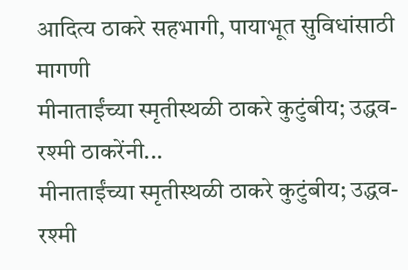आदित्य ठाकरे सहभागी, पायाभूत सुविधांसाठी मागणी
मीनाताईंच्या स्मृतीस्थळी ठाकरे कुटुंबीय; उद्धव-रश्मी ठाकरेंनी...
मीनाताईंच्या स्मृतीस्थळी ठाकरे कुटुंबीय; उद्धव-रश्मी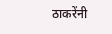ठाकरेंनी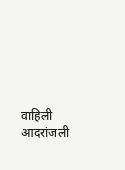वाहिली आदरांजली